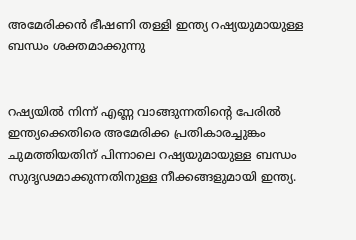അമേരിക്കന്‍ ഭീഷണി തള്ളി ഇന്ത്യ റഷ്യയുമായുള്ള ബന്ധം ശക്തമാക്കുന്നു


റഷ്യയില്‍ നിന്ന് എണ്ണ വാങ്ങുന്നതിന്റെ പേരില്‍ ഇന്ത്യക്കെതിരെ അമേരിക്ക പ്രതികാരച്ചുങ്കം ചുമത്തിയതിന് പിന്നാലെ റഷ്യയുമായുള്ള ബന്ധം സുദൃഢമാക്കുന്നതിനുള്ള നീക്കങ്ങളുമായി ഇന്ത്യ.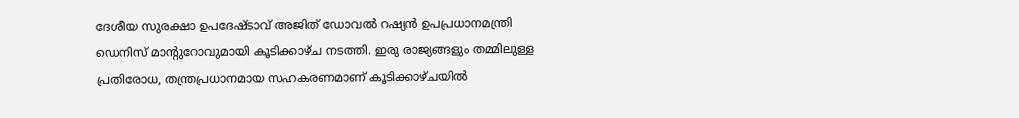ദേശീയ സുരക്ഷാ ഉപദേഷ്ടാവ് അജിത് ഡോവല്‍ റഷ്യന്‍ ഉപപ്രധാനമന്ത്രി ഡെനിസ് മാന്റുറോവുമായി കൂടിക്കാഴ്ച നടത്തി. ഇരു രാജ്യങ്ങളും തമ്മിലുള്ള പ്രതിരോധ, തന്ത്രപ്രധാനമായ സഹകരണമാണ് കൂടിക്കാഴ്ചയില്‍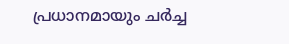പ്രധാനമായും ചര്‍ച്ച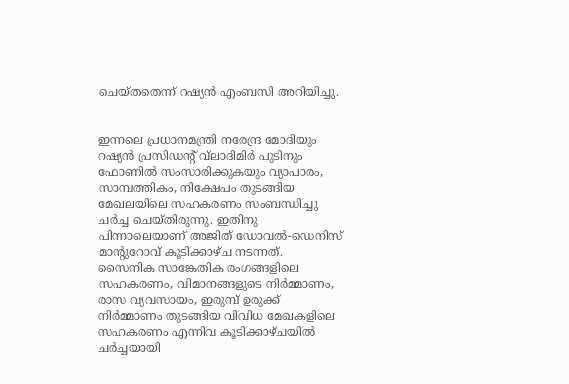ചെയ്തതെന്ന് റഷ്യന്‍ എംബസി അറിയിച്ചു.


ഇന്നലെ പ്രധാനമന്ത്രി നരേന്ദ്ര മോദിയും റഷ്യന്‍ പ്രസിഡന്റ് വ്‌ലാദിമിര്‍ പുടിനും ഫോണില്‍ സംസാരിക്കുകയും വ്യാപാരം, സാമ്പത്തികം, നിക്ഷേപം തുടങ്ങിയ മേഖലയിലെ സഹകരണം സംബന്ധിച്ചു ചര്‍ച്ച ചെയ്തിരുന്നു. ഇതിനു പിന്നാലെയാണ് അജിത് ഡോവല്‍-ഡെനിസ് മാന്റുറോവ് കൂടിക്കാഴ്ച നടന്നത്. സൈനിക സാങ്കേതിക രംഗങ്ങളിലെ സഹകരണം, വിമാനങ്ങളുടെ നിര്‍മ്മാണം, രാസ വ്യവസായം, ഇരുമ്പ് ഉരുക്ക് നിര്‍മ്മാണം തുടങ്ങിയ വിവിധ മേഖകളിലെ സഹകരണം എന്നിവ കൂടിക്കാഴ്ചയില്‍ ചര്‍ച്ചയായി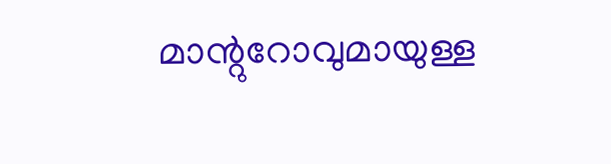മാന്റുറോവുമായുള്ള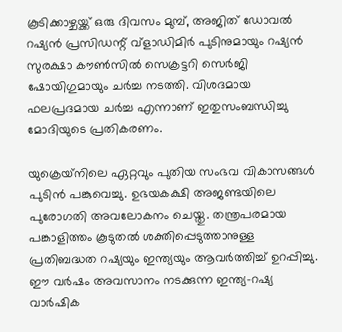കൂടിക്കാഴ്ചയ്ക്ക് ഒരു ദിവസം മുമ്പ്, അജിത് ഡോവല്‍ റഷ്യന്‍ പ്രസിഡന്റ് വ്‌ളാഡിമിര്‍ പുടിനുമായും റഷ്യന്‍ സുരക്ഷാ കൗണ്‍സില്‍ സെക്രട്ടറി സെര്‍ജി ഷോയിഗുമായും ചര്‍ച്ച നടത്തി. വിശദമായ ഫലപ്രദമായ ചര്‍ച്ച എന്നാണ് ഇതുസംബന്ധിച്ചു മോദിയുടെ പ്രതികരണം.

യുക്രെയ്‌നിലെ ഏറ്റവും പുതിയ സംഭവ വികാസങ്ങള്‍ പുടിന്‍ പങ്കുവെച്ചു. ഉഭയകക്ഷി അജണ്ടയിലെ പുരോഗതി അവലോകനം ചെയ്തു. തന്ത്രപരമായ പങ്കാളിത്തം കൂടുതല്‍ ശക്തിപ്പെടുത്താനുള്ള പ്രതിബദ്ധത റഷ്യയും ഇന്ത്യയും ആവര്‍ത്തിച്ച് ഉറപ്പിച്ചു. ഈ വര്‍ഷം അവസാനം നടക്കുന്ന ഇന്ത്യ-റഷ്യ വാര്‍ഷിക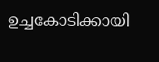ഉച്ചകോടിക്കായി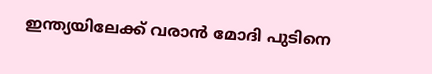ഇന്ത്യയിലേക്ക് വരാന്‍ മോദി പുടിനെ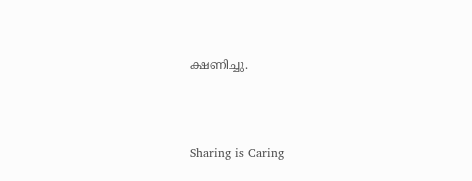ക്ഷണിച്ചു.



Sharing is Caring